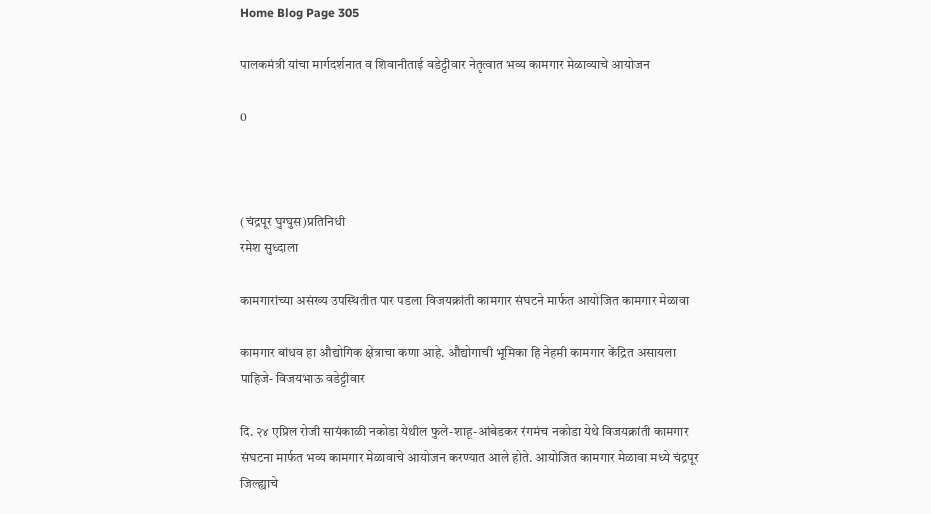Home Blog Page 305

पालकमंत्री यांचा मार्गदर्शनात व शिवानीताई वडेट्टीवार नेतृत्वात भव्य कामगार मेळाव्याचे आयोजन

0



(चंद्रपूर घुग्घुस)प्रतिनिधी
रमेश सुध्दाला

कामगारांच्या असंख्य उपस्थितीत पार पडला विजयक्रांती कामगार संघटने मार्फत आयोजित कामगार मेळावा

कामगार बांधव हा औद्योगिक क्षेत्राचा कणा आहे. औद्योगाची भूमिका हि नेहमी कामगार केंद्रित असायला पाहिजे- विजयभाऊ वडेट्टीवार

दि. २४ एप्रिल रोजी सायंकाळी नकोडा येथील फुले-शाहू-आंबेडकर रंगमंच नकोडा येथे विजयक्रांती कामगार संघटना मार्फत भव्य कामगार मेळावाचे आयोजन करण्यात आले होते. आयोजित कामगार मेळावा मध्ये चंद्रपूर जिल्ह्याचे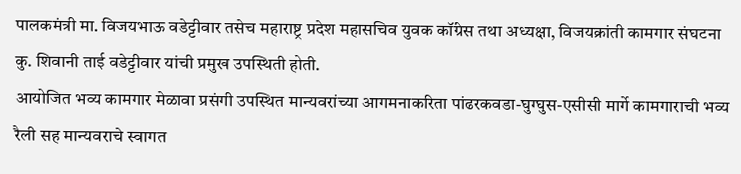पालकमंत्री मा. विजयभाऊ वडेट्टीवार तसेच महाराष्ट्र प्रदेश महासचिव युवक कॉंग्रेस तथा अध्यक्षा, विजयक्रांती कामगार संघटना कु. शिवानी ताई वडेट्टीवार यांची प्रमुख उपस्थिती होती.
आयोजित भव्य कामगार मेळावा प्रसंगी उपस्थित मान्यवरांच्या आगमनाकरिता पांढरकवडा-घुग्घुस-एसीसी मार्गे कामगाराची भव्य रैली सह मान्यवराचे स्वागत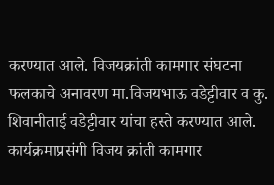करण्यात आले. विजयक्रांती कामगार संघटना फलकाचे अनावरण मा.विजयभाऊ वडेट्टीवार व कु. शिवानीताई वडेट्टीवार यांचा हस्ते करण्यात आले. कार्यक्रमाप्रसंगी विजय क्रांती कामगार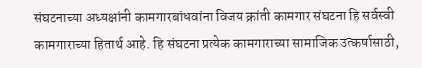संघटनाच्या अध्यक्षांनी कामगारबांधवांना विजय क्रांती कामगार संघटना हि सर्वस्वी कामगाराच्या हितार्थ आहे. हि संघटना प्रत्येक कामगाराच्या सामाजिक उत्कर्षासाठी,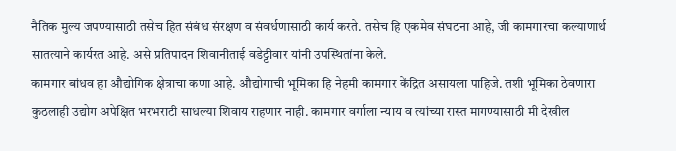नैतिक मुल्य जपण्यासाठी तसेच हित संबंध संरक्षण व संवर्धणासाठी कार्य करते. तसेच हि एकमेव संघटना आहे, जी कामगारचा कल्याणार्थ सातत्याने कार्यरत आहे. असे प्रतिपादन शिवानीताई वडेट्टीवार यांनी उपस्थितांना केले.
कामगार बांधव हा औद्योगिक क्षेत्राचा कणा आहे. औद्योगाची भूमिका हि नेहमी कामगार केंद्रित असायला पाहिजे. तशी भूमिका ठेवणारा कुठलाही उद्योग अपेक्षित भरभराटी साधल्या शिवाय राहणार नाही. कामगार वर्गाला न्याय व त्यांच्या रास्त मागण्यासाठी मी देखील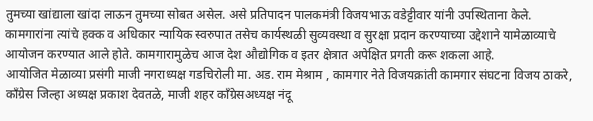तुमच्या खांद्याला खांदा लाऊन तुमच्या सोबत असेल. असे प्रतिपादन पालकमंत्री विजयभाऊ वडेट्टीवार यांनी उपस्थिताना केले.
कामगारांना त्यांचे हक्क व अधिकार न्यायिक स्वरुपात तसेच कार्यस्थळी सुव्यवस्था व सुरक्षा प्रदान करण्याच्या उद्देशाने यामेळाव्याचे आयोजन करण्यात आले होते. कामगारामुळेच आज देश औद्योगिक व इतर क्षेत्रात अपेक्षित प्रगती करू शकला आहे.
आयोजित मेळाव्या प्रसंगी माजी नगराध्यक्ष गडचिरोली मा. अड. राम मेश्राम , कामगार नेते विजयक्रांती कामगार संघटना विजय ठाकरे, कॉंग्रेस जिल्हा अध्यक्ष प्रकाश देवतळे, माजी शहर कॉंग्रेसअध्यक्ष नंदू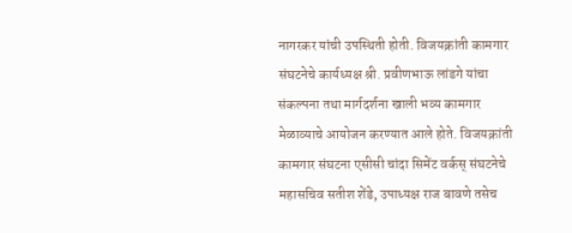नागरकर यांची उपस्थिती होती. विजयक्रांती कामगार संघटनेचे कार्यध्यक्ष श्री. प्रवीणभाऊ लांडगे यांचा संकल्पना तथा मार्गदर्शना खाली भव्य कामगार मेळाव्याचे आयोजन करण्यात आले होते. विजयक्रांती कामगार संघटना एसीसी चांदा सिमेंट वर्कस् संघटनेचे महासचिव सतीश शेंडे, उपाध्यक्ष राज बावणे तसेच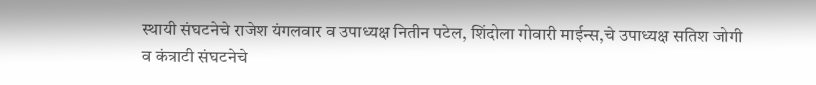स्थायी संघटनेचे राजेश यंगलवार व उपाध्यक्ष नितीन पटेल, शिंदोला गोवारी माईन्स,चे उपाध्यक्ष सतिश जोगी व कंत्राटी संघटनेचे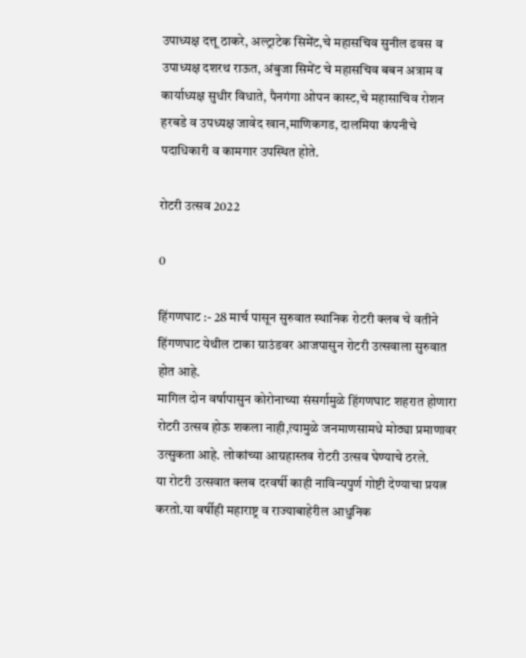उपाध्यक्ष दत्तू ठाकरे, अल्ट्राटेक सिमेंट,चे महासचिव सुनील ढवस व उपाध्यक्ष दशरथ राऊत, अंबुजा सिमेंट चे महासचिव बबन अत्राम व कार्याध्यक्ष सुधीर विधाते, पैनगंगा ओपन कास्ट,चे महासाचिव रोशन हरबडे व उपध्यक्ष जावेद खान,माणिकगड, दालमिया कंपनीचे पदाधिकारी व कामगार उपस्थित होते.

रोटरी उत्सव 2022

0

हिंगणघाट :- 28 मार्च पासून सुरुवात स्थानिक रोटरी क्लब चे वतीने हिंगणघाट येथील टाका ग्राउंडवर आजपासुन रोटरी उत्सवाला सुरुवात होत आहे.
मागिल दोन वर्षापासुन कोरोनाच्या संसर्गामुळे हिंगणघाट शहरात होणारा रोटरी उत्सव होऊ शकला नाही,त्यामुळे जनमाणसामधे मोठ्या प्रमाणावर उत्सुकता आहे. लोकांच्या आग्रहास्तव रोटरी उत्सव घेण्याचे ठरले.
या रोटरी उत्सवात क्लब दरवर्षी काही नाविन्यपुर्ण गोष्टी देण्याचा प्रयत्न करतो.या वर्षीही महाराष्ट्र व राज्याबाहेरील आधुनिक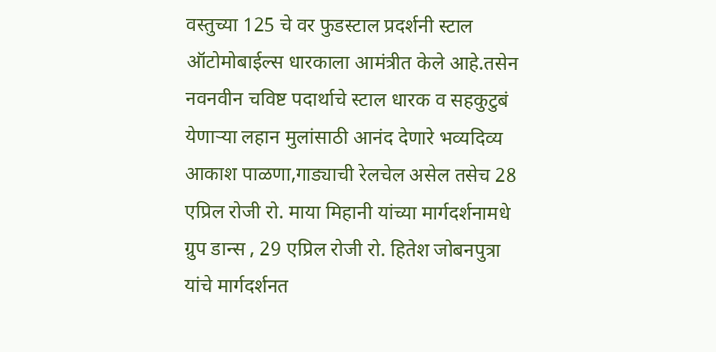वस्तुच्या 125 चे वर फुडस्टाल प्रदर्शनी स्टाल ऑटोमोबाईल्स धारकाला आमंत्रीत केले आहे.तसेन नवनवीन चविष्ट पदार्थाचे स्टाल धारक व सहकुटुबं येणार्‍या लहान मुलांसाठी आनंद देणारे भव्यदिव्य आकाश पाळणा,गाड्याची रेलचेल असेल तसेच 28 एप्रिल रोजी रो. माया मिहानी यांच्या मार्गदर्शनामधे ग्रुप डान्स , 29 एप्रिल रोजी रो. हितेश जोबनपुत्रा यांचे मार्गदर्शनत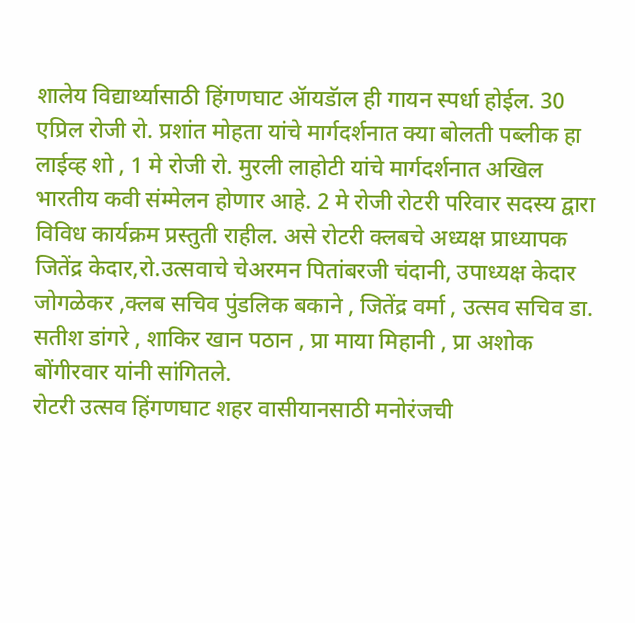शालेय विद्यार्थ्यासाठी हिंगणघाट ॲायडॅाल ही गायन स्पर्धा होईल. 30 एप्रिल रोजी रो. प्रशांत मोहता यांचे मार्गदर्शनात क्या बोलती पब्लीक हा लाईव्ह शो , 1 मे रोजी रो. मुरली लाहोटी यांचे मार्गदर्शनात अखिल भारतीय कवी संम्मेलन होणार आहे. 2 मे रोजी रोटरी परिवार सदस्य द्वारा विविध कार्यक्रम प्रस्तुती राहील. असे रोटरी क्लबचे अध्यक्ष प्राध्यापक जितेंद्र केदार,रो.उत्सवाचे चेअरमन पितांबरजी चंदानी, उपाध्यक्ष केदार जोगळेकर ,क्लब सचिव पुंडलिक बकाने , जितेंद्र वर्मा , उत्सव सचिव डा. सतीश डांगरे , शाकिर खान पठान , प्रा माया मिहानी , प्रा अशोक बोंगीरवार यांनी सांगितले.
रोटरी उत्सव हिंगणघाट शहर वासीयानसाठी मनोरंजची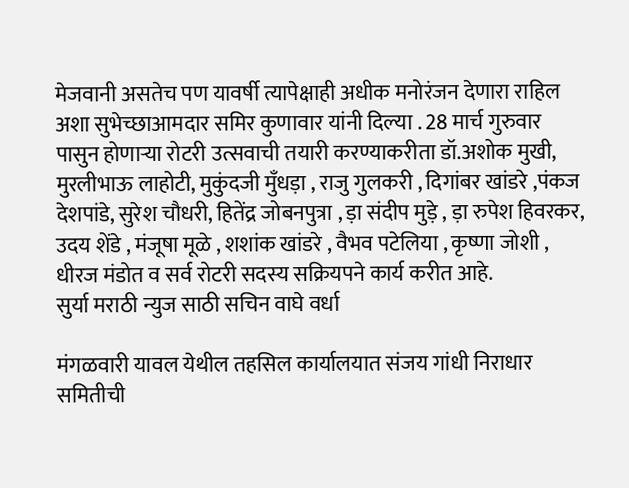मेजवानी असतेच पण यावर्षी त्यापेक्षाही अधीक मनोरंजन देणारा राहिल अशा सुभेच्छाआमदार समिर कुणावार यांनी दिल्या . 28 मार्च गुरुवार पासुन होणार्‍या रोटरी उत्सवाची तयारी करण्याकरीता डॉ.अशोक मुखी, मुरलीभाऊ लाहोटी, मुकुंदजी मुँधड़ा , राजु गुलकरी , दिगांबर खांडरे ,पंकज देशपांडे, सुरेश चौधरी, हितेंद्र जोबनपुत्रा , ड़ा संदीप मुड़े , ड़ा रुपेश हिवरकर, उदय शेंडे , मंजूषा मूळे , शशांक खांडरे , वैभव पटेलिया , कृष्णा जोशी , धीरज मंडोत व सर्व रोटरी सदस्य सक्रियपने कार्य करीत आहे.
सुर्या मराठी न्युज साठी सचिन वाघे वर्धा

मंगळवारी यावल येथील तहसिल कार्यालयात संजय गांधी निराधार समितीची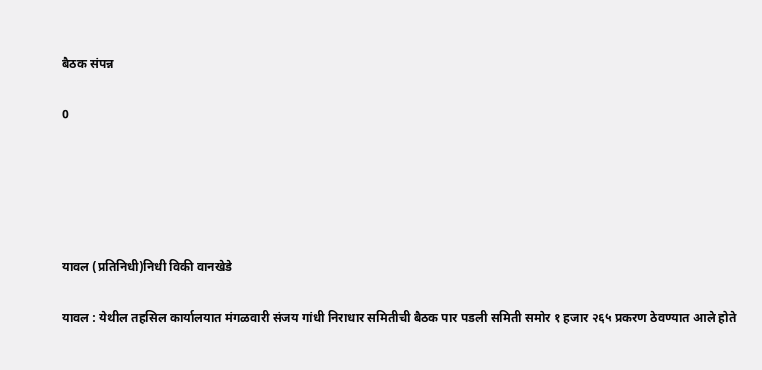बैठक संपन्न

0





यावल (प्रतिनिधी)निधी विकी वानखेडे

यावल : येथील तहसिल कार्यालयात मंगळवारी संजय गांधी निराधार समितीची बैठक पार पडली समिती समोर १ हजार २६५ प्रकरण ठेवण्यात आले होते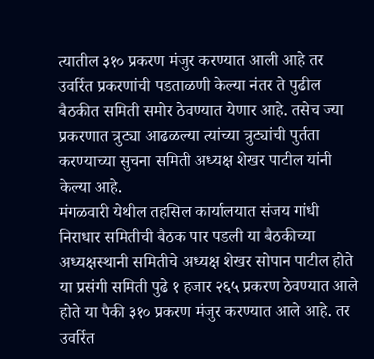त्यातील ३१० प्रकरण मंजुर करण्यात आली आहे तर उवर्रित प्रकरणांची पडताळणी केल्या नंतर ते पुढील बैठकीत समिती समोर ठेवण्यात येणार आहे. तसेच ज्या प्रकरणात त्रुट्या आढळल्या त्यांच्या त्रुट्यांची पुर्तता करण्याच्या सुचना समिती अध्यक्ष शेखर पाटील यांनी केल्या आहे.
मंगळवारी येथील तहसिल कार्यालयात संजय गांधी निराधार समितीची बैठक पार पडली या बैठकीच्या अध्यक्षस्थानी समितीचे अध्यक्ष शेखर सोपान पाटील होते या प्रसंगी समिती पुढे १ हजार २६५ प्रकरण ठेवण्यात आले होते या पैकी ३१० प्रकरण मंजुर करण्यात आले आहे. तर उवर्रित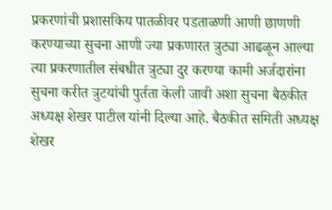प्रकरणांची प्रशासकिय पातळीवर पडताळणी आणी छाणणी करण्याच्या सुचना आणी ज्या प्रकणारत त्रुट्या आढळून आल्या त्या प्रकरणातील संबधीत त्रुट्या दुर करण्या कामी अर्जदारांना सुचना करीत त्रुटयांची पुर्तता केली जावी अशा सुचना बैठकीत अध्यक्ष शेखर पाटील यांनी दिल्या आहे. बैठकीत समिती अध्यक्ष शेखर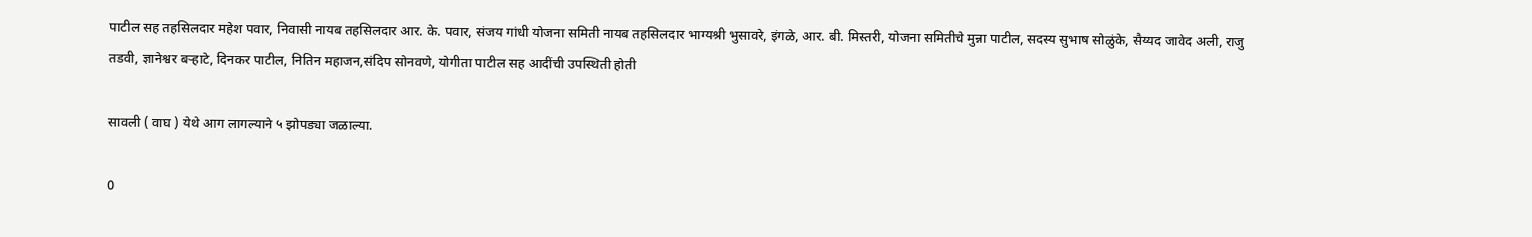पाटील सह तहसिलदार महेश पवार, निवासी नायब तहसिलदार आर. के. पवार, संजय गांधी योजना समिती नायब तहसिलदार भाग्यश्री भुसावरे, इंगळे, आर. बी. मिस्तरी, योजना समितीचे मुन्ना पाटील, सदस्य सुभाष सोळुंके, सैय्यद जावेद अली, राजु तडवी, ज्ञानेश्वर बऱ्हाटे, दिनकर पाटील, नितिन महाजन,संदिप सोनवणे, योगीता पाटील सह आदींची उपस्थिती होती

सावली ( वाघ ) येथे आग लागल्याने ५ झोपड्या जळाल्या.

0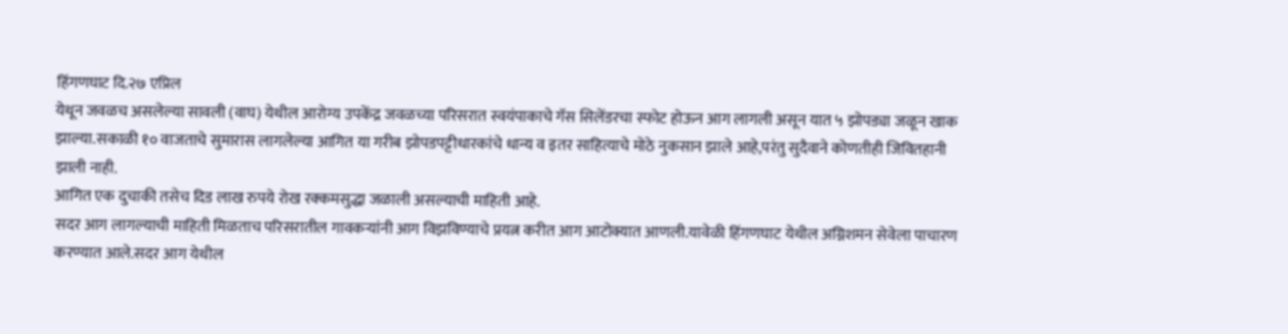हिंगणघाट दि.२७ एप्रिल
येथून जवळच असलेल्या सावली (वाघ) येथील आरोग्य उपकेंद्र जवळच्या परिसरात स्वयंपाकाचे गॅस सिलेंडरचा स्फोट होऊन आग लागली असून यात ५ झोपड्या जळून खाक झाल्या.सकाळी १० वाजताचे सुमारास लागलेल्या आगित या गरीब झोपडपट्टीधारकांचे धान्य व इतर साहित्याचे मोठे नुकसान झाले आहे,परंतु सुदैवाने कोणतीही जिवितहानी झाली नाही.
आगित एक दुचाकी तसेच दिड लाख रुपये रोख रक्कमसुद्धा जळाली असल्याची माहिती आहे.
सदर आग लागल्याची माहिती मिळताच परिसरातील गावकऱ्यांनी आग विझविण्याचे प्रयत्न करीत आग आटोक्यात आणली.यावेळी हिंगणघाट येथील अग्निशमन सेवेला पाचारण करण्यात आले.सदर आग येथील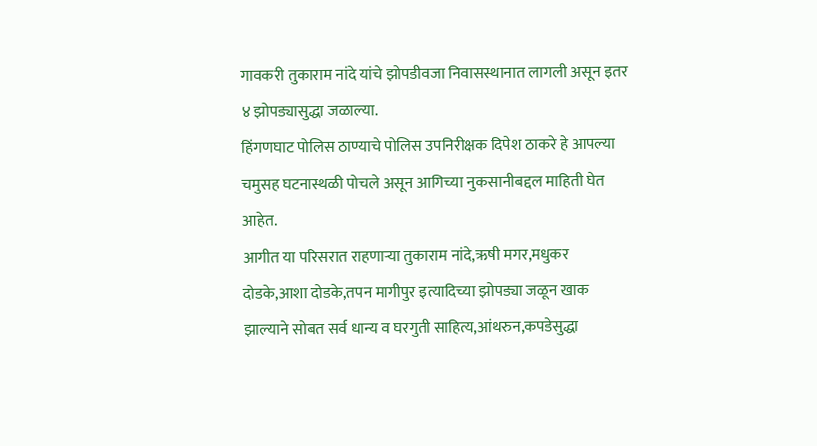गावकरी तुकाराम नांदे यांचे झोपडीवजा निवासस्थानात लागली असून इतर ४ झोपड्यासुद्धा जळाल्या.
हिंगणघाट पोलिस ठाण्याचे पोलिस उपनिरीक्षक दिपेश ठाकरे हे आपल्या चमुसह घटनास्थळी पोचले असून आगिच्या नुकसानीबद्दल माहिती घेत आहेत.
आगीत या परिसरात राहणाऱ्या तुकाराम नांदे,ऋषी मगर,मधुकर दोडके,आशा दोडके,तपन मागीपुर इत्यादिच्या झोपड्या जळून खाक झाल्याने सोबत सर्व धान्य व घरगुती साहित्य,आंथरुन,कपडेसुद्धा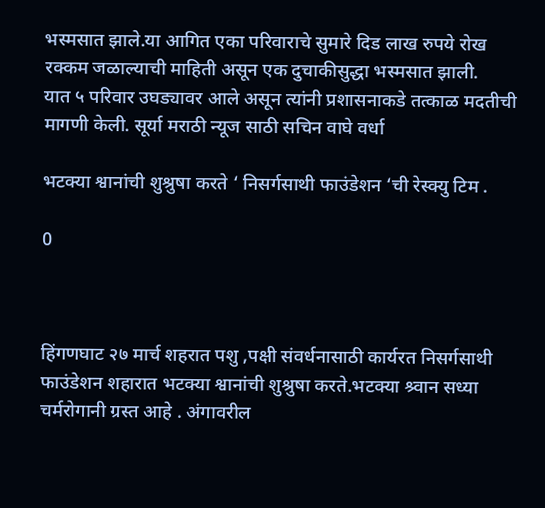भस्मसात झाले.या आगित एका परिवाराचे सुमारे दिड लाख रुपये रोख रक्कम जळाल्याची माहिती असून एक दुचाकीसुद्धा भस्मसात झाली.
यात ५ परिवार उघड्यावर आले असून त्यांनी प्रशासनाकडे तत्काळ मदतीची मागणी केली. सूर्या मराठी न्यूज साठी सचिन वाघे वर्धा

भटक्या श्वानांची शुश्रुषा करते ‘ निसर्गसाथी फाउंडेशन ‘ची रेस्क्यु टिम .

0



हिंगणघाट २७ मार्च शहरात पशु ,पक्षी संवर्धनासाठी कार्यरत निसर्गसाथी फाउंडेशन शहारात भटक्या श्वानांची शुश्रुषा करते.भटक्या श्र्वान सध्या चर्मरोगानी ग्रस्त आहे . अंगावरील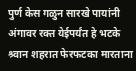पुर्ण केस गळुन सारखे पायांनी अंगावर रक्त येईपर्यंत हे भटके श्र्वान शहरात फेरफटका मारताना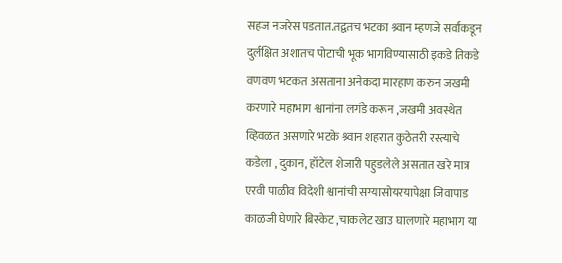सहज नजरेस पडतात.तद्वतच भटका श्र्वान म्हणजे सर्वांकडून दुर्लक्षित अशातच पोटाची भूक भागविण्यासाठी इकडे तिकडे वणवण भटकत असताना अनेकदा मारहाण करुन जखमी करणारे महाभाग श्वानांना लगंडे करून ,जखमी अवस्थेत व्हिवळत असणारे भटके श्र्वान शहरात कुठेतरी रस्त्याचे कडेला , दुकान, हॉटेल शेजारी पहुडलेले असतात खरे मात्र एरवी पाळीव विदेशी श्वानांची सग्यासोयरयापेक्षा जिवापाड काळजी घेणारे बिस्केट ,चाकलेट खाउ घालणारे महाभाग या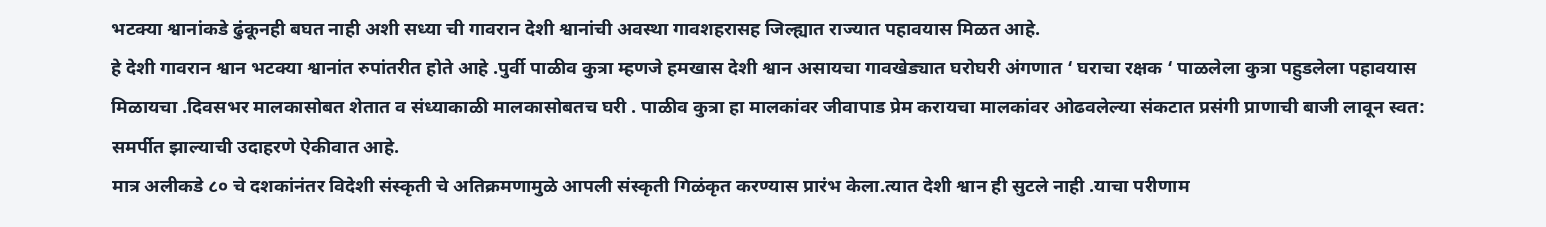भटक्या श्वानांकडे ढुंकूनही बघत नाही अशी सध्या ची गावरान देशी श्वानांची अवस्था गावशहरासह जिल्ह्यात राज्यात पहावयास मिळत आहे.
हे देशी गावरान श्वान भटक्या श्वानांत रुपांतरीत होते आहे .पुर्वी पाळीव कुत्रा म्हणजे हमखास देशी श्वान असायचा गावखेड्यात घरोघरी अंगणात ‘ घराचा रक्षक ‘ पाळलेला कुत्रा पहुडलेला पहावयास मिळायचा .दिवसभर मालकासोबत शेतात व संध्याकाळी मालकासोबतच घरी . पाळीव कुत्रा हा मालकांवर जीवापाड प्रेम करायचा मालकांवर ओढवलेल्या संकटात प्रसंगी प्राणाची बाजी लावून स्वत: समर्पीत झाल्याची उदाहरणे ऐकीवात आहे.
मात्र अलीकडे ८० चे दशकांनंतर विदेशी संस्कृती चे अतिक्रमणामुळे आपली संस्कृती गिळंकृत करण्यास प्रारंभ केला.त्यात देशी श्वान ही सुटले नाही .याचा परीणाम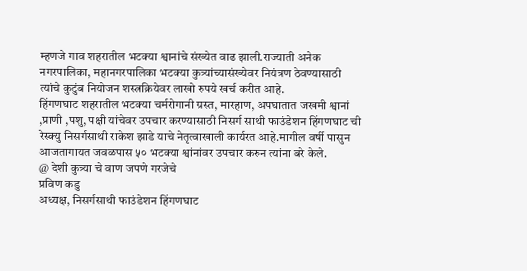म्हणजे गाव शहरातील भटक्या श्वानांचे संख्येत वाढ झाली.राज्याती अनेक नगरपालिका, महानगरपालिका भटक्या कुत्र्यांच्यासंख्येवर नियंत्रण ठेवण्यासाठी त्यांचे कुटुंब नियोजन शस्त्रक्रियेवर लाखो रुपये खर्च करीत आहे.
हिंगणघाट शहरातील भटक्या चर्मरोगानी ग्रस्त, मारहाण, अपघातात जखमी श्वानां ,प्राणी ,पशु, पक्षी यांचेवर उपचार करण्यासाठी निसर्ग साथी फाउंडेशन हिंगणघाट ची रेस्क्यु निसर्गसाथी राकेश झाडे याचे नेतृत्वाखाली कार्यरत आहे.मागील‌ वर्षी पासुन आजतागायत जवळपास ५० भटक्या श्वांनांवर उपचार करुन त्यांना बरे केले.
@ देशी कुत्र्या चे वाण जपणे गरजेचे
प्रविण कडु
अध्यक्ष, निसर्गसाथी फाउंडेशन हिंगणघाट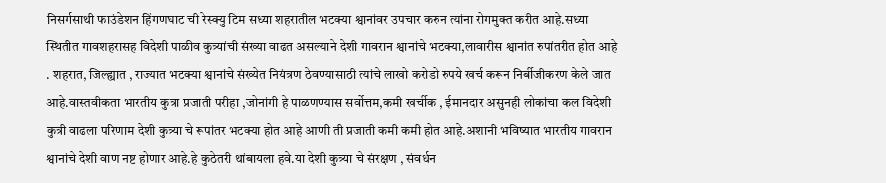निसर्गसाथी फाउंडेशन हिंगणघाट ची रेस्क्यु टिम सध्या शहरातील भटक्या श्वानांवर उपचार करुन त्यांना रोगमुक्त करीत आहे.सध्या स्थितीत गावशहरासह विदेशी पाळीव कुत्र्यांची संख्या वाढत असल्याने देशी गावरान श्वानांचे भटक्या,लावारीस श्वानांत रुपांतरीत होत आहे . शहरात, जिल्ह्यात , राज्यात भटक्या श्वानांचे संख्येत नियंत्रण ठेवण्यासाठी त्यांचे लाखो करोडो रुपये खर्च करून निर्बीजीकरण केले जात आहे.वास्तवीकता भारतीय कुत्रा प्रजाती परीहा ,जोनांगी हे पाळणण्यास सर्वोत्तम,कमी खर्चीक , ईमानदार असुनही लोकांचा कल विदेशी कुत्री वाढला परिणाम देशी कुत्र्या चे रूपांतर भटक्या होत आहे आणी ती प्रजाती कमी कमी होत आहे.अशानी भविष्यात भारतीय गावरान श्वानांचे देशी वाण नष्ट होणार आहे.हे कुठेतरी थांबायला हवे.या देशी कुत्र्या चे संरक्षण , संवर्धन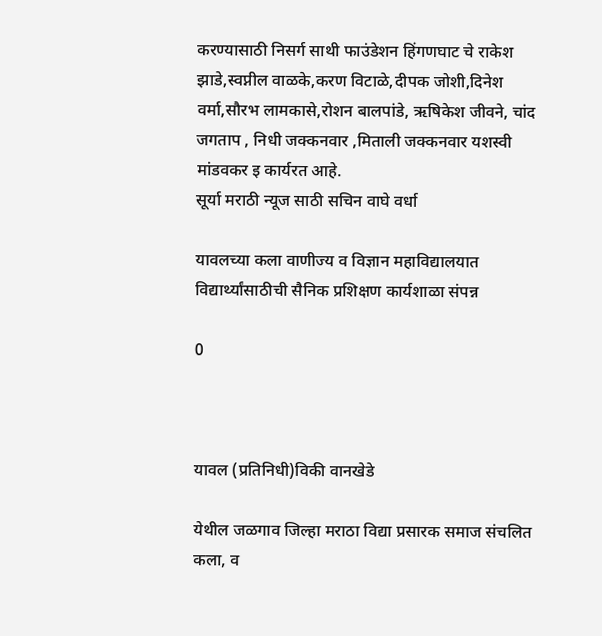करण्यासाठी निसर्ग साथी फाउंडेशन हिंगणघाट चे राकेश झाडे,स्वप्नील वाळके,करण विटाळे,दीपक जोशी,दिनेश वर्मा,सौरभ लामकासे,रोशन बालपांडे, ऋषिकेश जीवने, चांद जगताप , निधी जक्कनवार ,मिताली जक्कनवार यशस्वी मांडवकर इ कार्यरत आहे.
सूर्या मराठी न्यूज साठी सचिन वाघे वर्धा

यावलच्या कला वाणीज्य व विज्ञान महाविद्यालयात विद्यार्थ्यांसाठीची सैनिक प्रशिक्षण कार्यशाळा संपन्न

0



यावल (प्रतिनिधी)विकी वानखेडे

येथील जळगाव जिल्हा मराठा विद्या प्रसारक समाज संचलित कला, व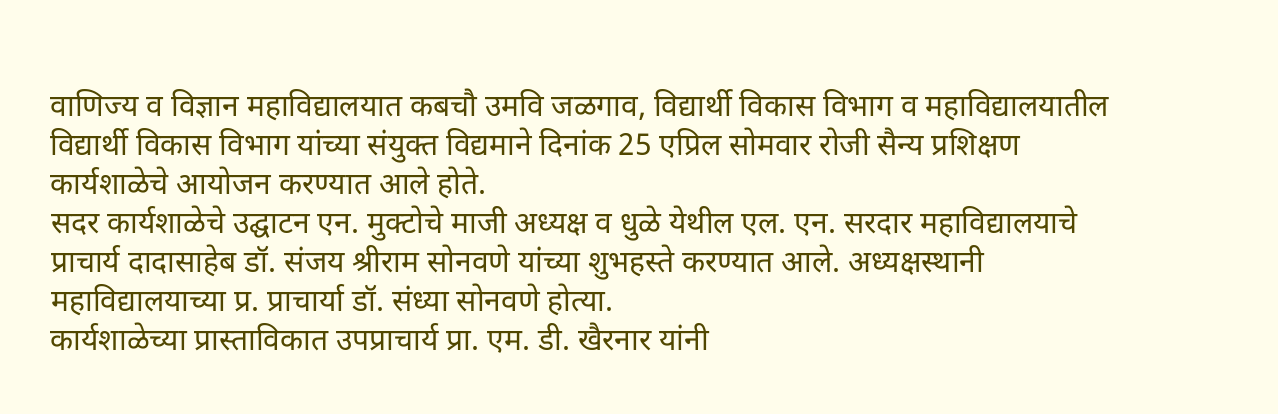वाणिज्य व विज्ञान महाविद्यालयात कबचौ उमवि जळगाव, विद्यार्थी विकास विभाग व महाविद्यालयातील विद्यार्थी विकास विभाग यांच्या संयुक्त विद्यमाने दिनांक 25 एप्रिल सोमवार रोजी सैन्य प्रशिक्षण कार्यशाळेचे आयोजन करण्यात आले होते.
सदर कार्यशाळेचे उद्घाटन एन. मुक्टोचे माजी अध्यक्ष व धुळे येथील एल. एन. सरदार महाविद्यालयाचे प्राचार्य दादासाहेब डॉ. संजय श्रीराम सोनवणे यांच्या शुभहस्ते करण्यात आले. अध्यक्षस्थानी महाविद्यालयाच्या प्र. प्राचार्या डॉ. संध्या सोनवणे होत्या.
कार्यशाळेच्या प्रास्ताविकात उपप्राचार्य प्रा. एम. डी. खैरनार यांनी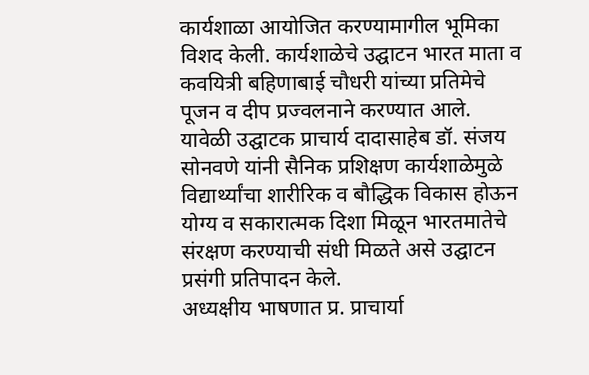कार्यशाळा आयोजित करण्यामागील भूमिका विशद केली. कार्यशाळेचे उद्घाटन भारत माता व कवयित्री बहिणाबाई चौधरी यांच्या प्रतिमेचे पूजन व दीप प्रज्वलनाने करण्यात आले.
यावेळी उद्घाटक प्राचार्य दादासाहेब डॉ. संजय सोनवणे यांनी सैनिक प्रशिक्षण कार्यशाळेमुळे विद्यार्थ्यांचा शारीरिक व बौद्धिक विकास होऊन योग्य व सकारात्मक दिशा मिळून भारतमातेचे संरक्षण करण्याची संधी मिळते असे उद्घाटन प्रसंगी प्रतिपादन केले.
अध्यक्षीय भाषणात प्र. प्राचार्या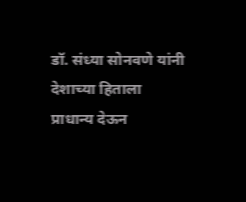डॉ. संध्या सोनवणे यांनी देशाच्या हिताला प्राधान्य देऊन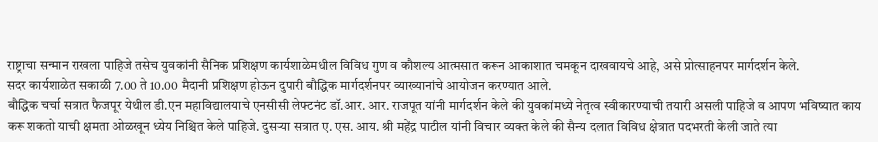राष्ट्राचा सन्मान राखला पाहिजे तसेच युवकांनी सैनिक प्रशिक्षण कार्यशाळेमधील विविध गुण व कौशल्य आत्मसात करून आकाशात चमकून दाखवायचे आहे, असे प्रोत्साहनपर मार्गदर्शन केले.
सदर कार्यशाळेत सकाळी 7.00 ते 10.00 मैदानी प्रशिक्षण होऊन दुपारी बौद्धिक मार्गदर्शनपर व्याख्यानांचे आयोजन करण्यात आले.
बौद्धिक चर्चा सत्रात फैजपूर येथील डी.एन‌ महाविद्यालयाचे एनसीसी लेफ्टनंट डॉ.आर. आर. राजपूत यांनी मार्गदर्शन केले की युवकांमध्ये नेतृत्व स्वीकारण्याची तयारी असली पाहिजे व आपण भविष्यात काय करू शकतो याची क्षमता ओळखून ध्येय निश्चित केले पाहिजे. दुसऱ्या सत्रात ए. एस. आय. श्री महेंद्र पाटील यांनी विचार व्यक्त केले की सैन्य दलात विविध क्षेत्रात पदभरती केली जाते त्या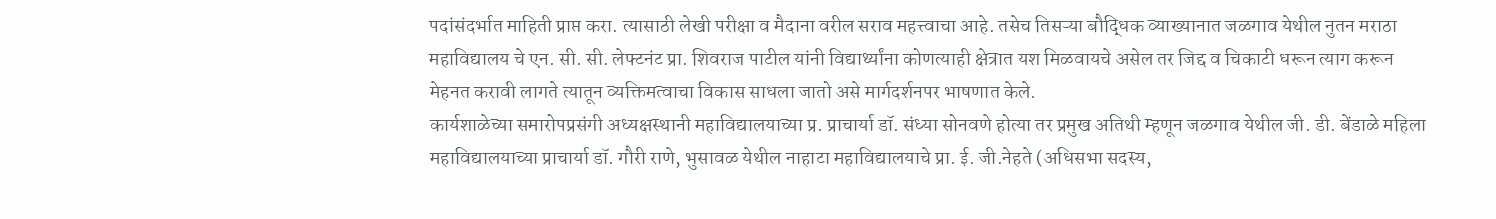पदांसंदर्भात माहिती प्राप्त करा. त्यासाठी लेखी परीक्षा व मैदाना वरील सराव महत्त्वाचा आहे. तसेच तिसऱ्या बौद्धिक व्याख्यानात जळगाव येथील नुतन मराठा महाविद्यालय चे एन. सी. सी. लेफ्टनंट प्रा. शिवराज पाटील यांनी विद्यार्थ्यांना कोणत्याही क्षेत्रात यश मिळवायचे असेल तर जिद्द व चिकाटी धरून त्याग करून मेहनत करावी लागते त्यातून व्यक्तिमत्वाचा विकास साधला जातो असे मार्गदर्शनपर भाषणात केले.
कार्यशाळेच्या समारोपप्रसंगी अध्यक्षस्थानी महाविद्यालयाच्या प्र. प्राचार्या डॉ. संध्या सोनवणे होत्या तर प्रमुख अतिथी म्हणून जळगाव येथील जी. डी. बेंडाळे महिला महाविद्यालयाच्या प्राचार्या डॉ. गौरी राणे, भुसावळ येथील नाहाटा महाविद्यालयाचे प्रा. ई. जी.नेहते (अधिसभा सदस्य,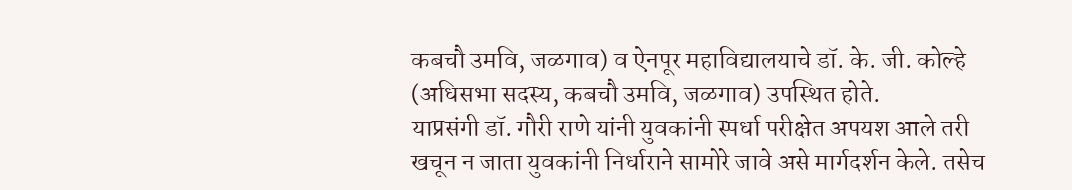कबचौ उमवि, जळगाव) व ऐनपूर महाविद्यालयाचे डॉ. के. जी. कोल्हे (अधिसभा सदस्य, कबचौ उमवि, जळगाव) उपस्थित होते.
याप्रसंगी डॉ. गौरी राणे यांनी युवकांनी स्पर्धा परीक्षेत अपयश आले तरी खचून न जाता युवकांनी निर्धाराने सामोरे जावे असे मार्गदर्शन केले. तसेच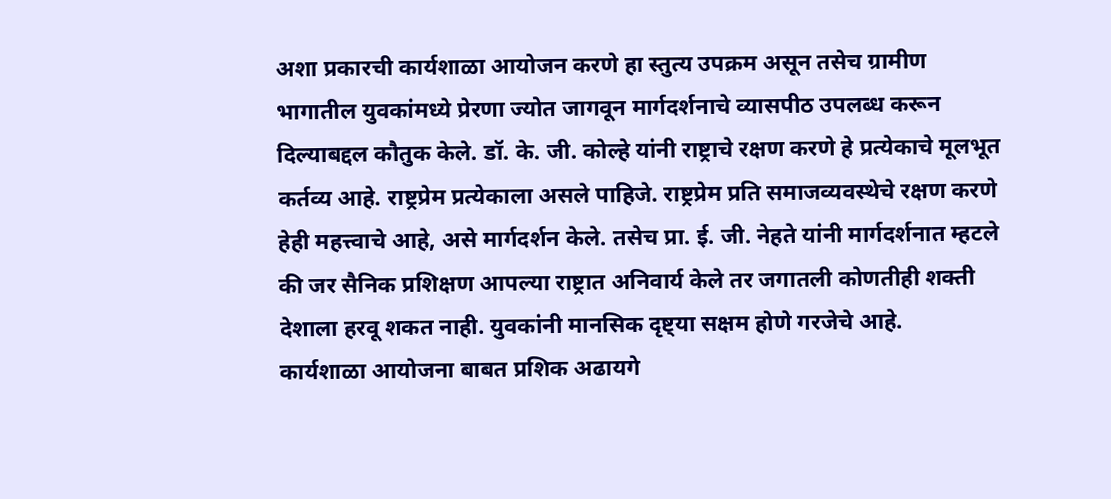अशा प्रकारची कार्यशाळा आयोजन करणे हा स्तुत्य उपक्रम असून तसेच ग्रामीण भागातील युवकांमध्ये प्रेरणा ज्योत जागवून मार्गदर्शनाचे व्यासपीठ उपलब्ध करून दिल्याबद्दल कौतुक केले. डॉ. के. जी. कोल्हे यांनी राष्ट्राचे रक्षण करणे हे प्रत्येकाचे मूलभूत कर्तव्य आहे. राष्ट्रप्रेम प्रत्येकाला असले पाहिजे. राष्ट्रप्रेम प्रति समाजव्यवस्थेचे रक्षण करणे हेही महत्त्वाचे आहे, असे मार्गदर्शन केले. तसेच प्रा. ई. जी. नेहते यांनी मार्गदर्शनात म्हटले की जर सैनिक प्रशिक्षण आपल्या राष्ट्रात अनिवार्य केले तर जगातली कोणतीही शक्ती देशाला हरवू शकत नाही. युवकांनी मानसिक दृष्ट्या सक्षम होणे गरजेचे आहे.
कार्यशाळा आयोजना बाबत प्रशिक अढायगे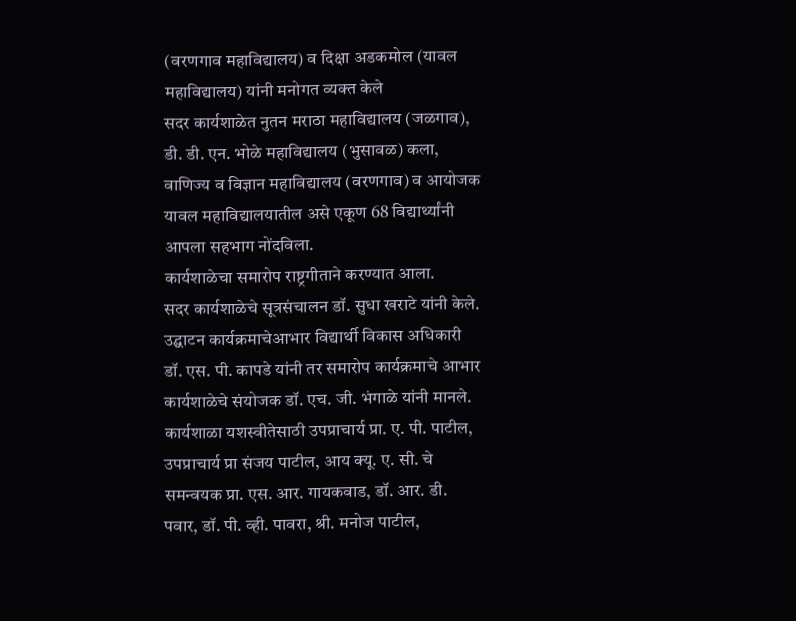(वरणगाव महाविद्यालय) व दिक्षा अडकमोल (यावल महाविद्यालय) यांनी मनोगत व्यक्त केले
सदर कार्यशाळेत नुतन मराठा महाविद्यालय (जळगाव), डी. डी. एन. भोळे महाविद्यालय (भुसावळ) कला, वाणिज्य व विज्ञान महाविद्यालय (वरणगाव) व आयोजक यावल महाविद्यालयातील असे एकूण 68 विद्यार्थ्यांनी आपला सहभाग नोंदविला.
कार्यशाळेचा समारोप राष्ट्रगीताने करण्यात आला.
सदर कार्यशाळेचे सूत्रसंचालन डॉ. सुधा खराटे यांनी केले. उद्घाटन कार्यक्रमाचेआभार विद्यार्थी विकास अधिकारी डॉ. एस. पी. कापडे यांनी तर समारोप कार्यक्रमाचे आभार कार्यशाळेचे संयोजक डॉ. एच. जी. भंगाळे यांनी मानले.
कार्यशाळा यशस्वीतेसाठी उपप्राचार्य प्रा. ए. पी. पाटील, उपप्राचार्य प्रा संजय पाटील, आय क्यू. ए. सी. चे समन्वयक प्रा. एस. आर. गायकवाड, डॉ. आर. डी. पवार, डॉ. पी. व्ही. पावरा, श्री. मनोज पाटील,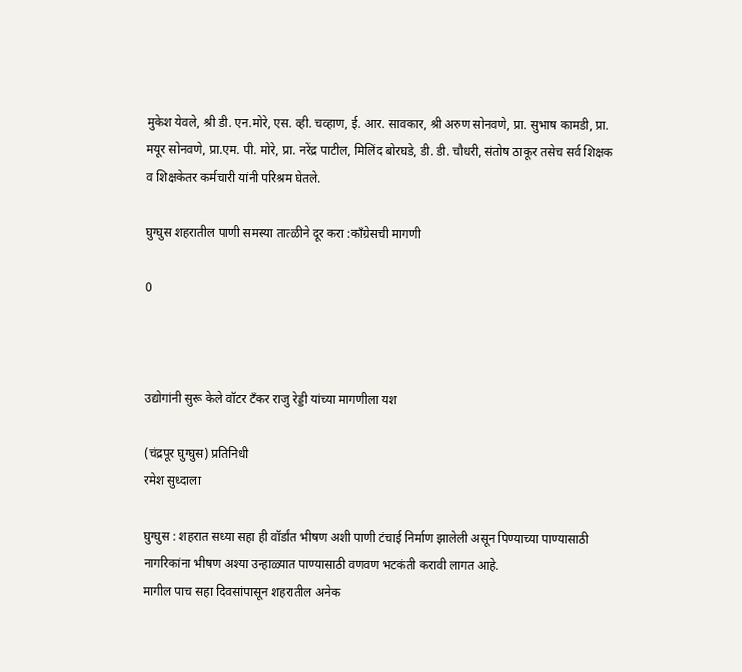मुकेश येवले, श्री डी‌. एन.मोरे, एस. व्ही. चव्हाण, ई. आर. सावकार, श्री अरुण सोनवणे, प्रा. सुभाष कामडी, प्रा. मयूर सोनवणे, प्रा.एम. पी. मोरे, प्रा. नरेंद्र पाटील, मिलिंद बोरघडे, डी. डी. चौधरी, संतोष ठाकूर तसेच सर्व शिक्षक व शिक्षकेतर कर्मचारी यांनी परिश्रम घेतले.

घुग्घुस शहरातील पाणी समस्या तात्ळीने दूर करा :काँग्रेसची मागणी

0



उद्योगांनी सुरू केले वॉटर टँकर राजु रेड्डी यांच्या मागणीला यश

(चंद्रपूर घुग्घुस) प्रतिनिधी
रमेश सुध्दाला

घुग्घुस : शहरात सध्या सहा ही वॉर्डांत भीषण अशी पाणी टंचाई निर्माण झालेली असून पिण्याच्या पाण्यासाठी नागरिकांना भीषण अश्या उन्हाळ्यात पाण्यासाठी वणवण भटकंती करावी लागत आहे.
मागील पाच सहा दिवसांपासून शहरातील अनेक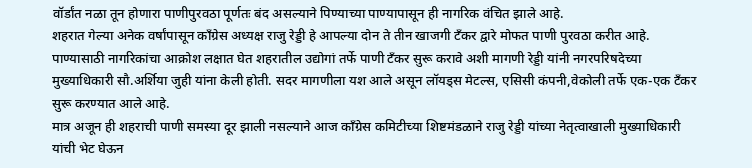वॉर्डांत नळा तून होणारा पाणीपुरवठा पूर्णतः बंद असल्याने पिण्याच्या पाण्यापासून ही नागरिक वंचित झाले आहे.
शहरात गेल्या अनेक वर्षांपासून काँग्रेस अध्यक्ष राजु रेड्डी हे आपल्या दोन ते तीन खाजगी टँकर द्वारे मोफत पाणी पुरवठा करीत आहे.
पाण्यासाठी नागरिकांचा आक्रोश लक्षात घेत शहरातील उद्योगां तर्फे पाणी टँकर सुरू करावे अशी मागणी रेड्डी यांनी नगरपरिषदेच्या मुख्याधिकारी सौ.अर्शिया जुही यांना केली होती. सदर मागणीला यश आले असून लॉयड्स मेटल्स, एसिसी कंपनी,वेकोली तर्फे एक-एक टँकर सुरू करण्यात आले आहे.
मात्र अजून ही शहराची पाणी समस्या दूर झाली नसल्याने आज काँग्रेस कमिटीच्या शिष्टमंडळाने राजु रेड्डी यांच्या नेतृत्वाखाली मुख्याधिकारी यांची भेट घेऊन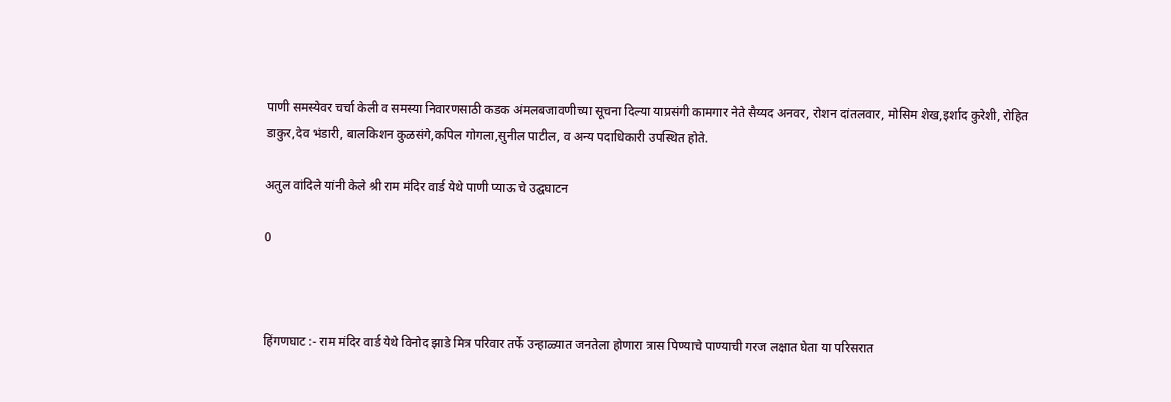पाणी समस्येवर चर्चा केली व समस्या निवारणसाठी कडक अंमलबजावणीच्या सूचना दिल्या याप्रसंगी कामगार नेते सैय्यद अनवर, रोशन दांतलवार, मोसिम शेख,इर्शाद कुरेशी, रोहित डाकुर,देव भंडारी, बालकिशन कुळसंगे,कपिल गोगला,सुनील पाटील, व अन्य पदाधिकारी उपस्थित होते.

अतुल वांदिले यांनी केले श्री राम मंदिर वार्ड येथे पाणी प्याऊ चे उद्घघाटन

0



हिंगणघाट :- राम मंदिर वार्ड येथे विनोद झाडे मित्र परिवार तर्फे उन्हाळ्यात जनतेला होणारा त्रास पिण्याचे पाण्याची गरज लक्षात घेता या परिसरात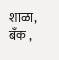शाळा, बँक ,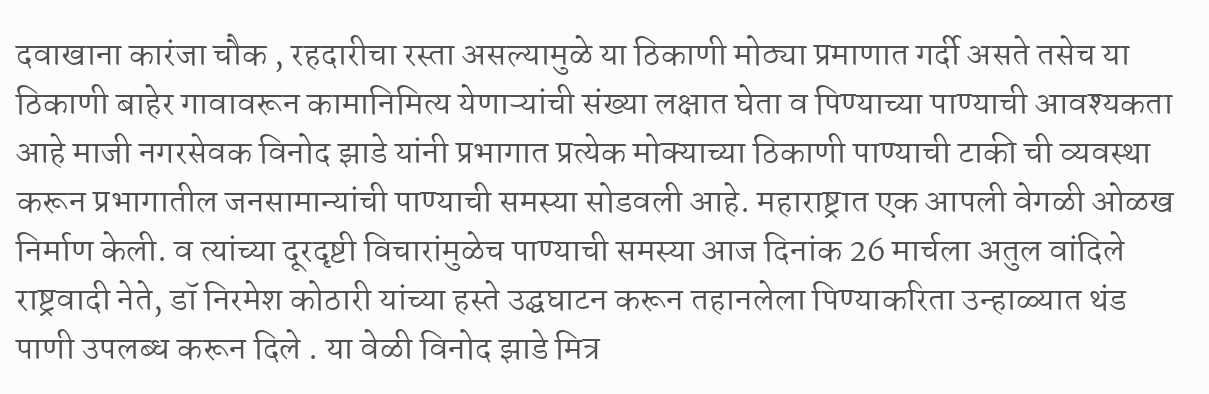दवाखाना कारंजा चौक , रहदारीचा रस्ता असल्यामुळे या ठिकाणी मोठ्या प्रमाणात गर्दी असते तसेच या ठिकाणी बाहेर गावावरून कामानिमित्य येणाऱ्यांची संख्या लक्षात घेता व पिण्याच्या पाण्याची आवश्यकता आहे माजी नगरसेवक विनोद झाडे यांनी प्रभागात प्रत्येक मोक्याच्या ठिकाणी पाण्याची टाकी ची व्यवस्था करून प्रभागातील जनसामान्यांची पाण्याची समस्या सोडवली आहे. महाराष्ट्रात एक आपली वेगळी ओळख निर्माण केली. व त्यांच्या दूरदृष्टी विचारांमुळेच पाण्याची समस्या आज दिनांक 26 मार्चला अतुल वांदिले राष्ट्रवादी नेते, डॉ निरमेश कोठारी यांच्या हस्ते उद्घघाटन करून तहानलेला पिण्याकरिता उन्हाळ्यात थंड पाणी उपलब्ध करून दिले . या वेळी विनोद झाडे मित्र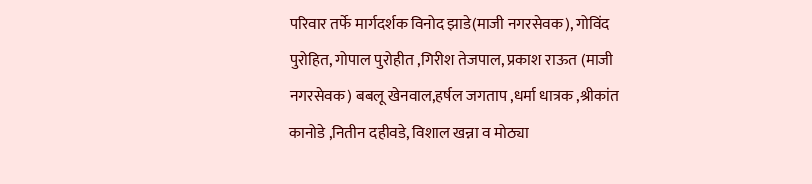परिवार तर्फे मार्गदर्शक विनोद झाडे(माजी नगरसेवक), गोविंद पुरोहित, गोपाल पुरोहीत ,गिरीश तेजपाल, प्रकाश राऊत (माजी नगरसेवक) बबलू खेनवाल,हर्षल जगताप ,धर्मा धात्रक ,श्रीकांत कानोडे ,नितीन दहीवडे, विशाल खन्ना व मोठ्या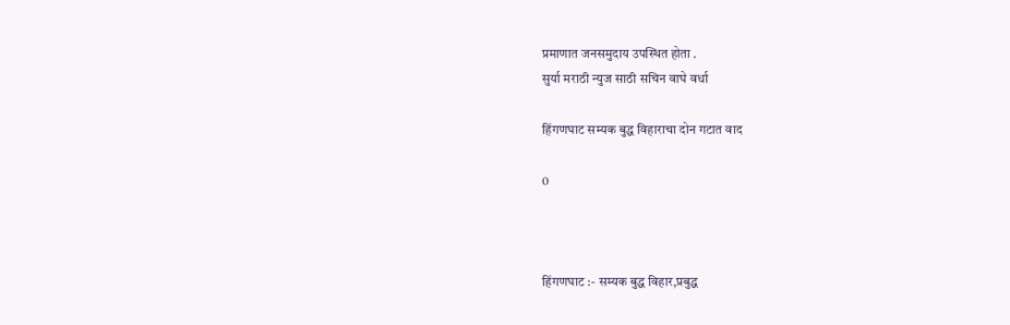प्रमाणात जनसमुदाय उपस्थित होता .
सुर्या मराठी न्युज साठी सचिन वाघे वर्धा

हिंगणघाट सम्यक बुद्ध विहाराचा दोन गटात वाद

0



हिंगणघाट :- सम्यक बुद्ध विहार,प्रबुद्ध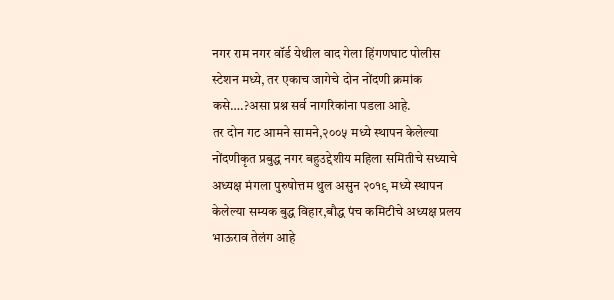नगर राम नगर वॉर्ड येथील वाद गेला हिंगणघाट पोलीस स्टेशन मध्ये, तर एकाच जागेचे दोन नोंदणी क्रमांक कसे….?असा प्रश्न सर्व नागरिकांना पडला आहे.
तर दोन गट आमने सामने,२००५ मध्ये स्थापन केलेल्या नोंदणीकृत प्रबुद्ध नगर बहुउद्देशीय महिला समितीचे सध्याचे अध्यक्ष मंगला पुरुषोत्तम थुल असुन २०१९ मध्ये स्थापन केलेल्या सम्यक बुद्ध विहार,बौद्ध पंच कमिटीचे अध्यक्ष प्रलय भाऊराव तेलंग आहे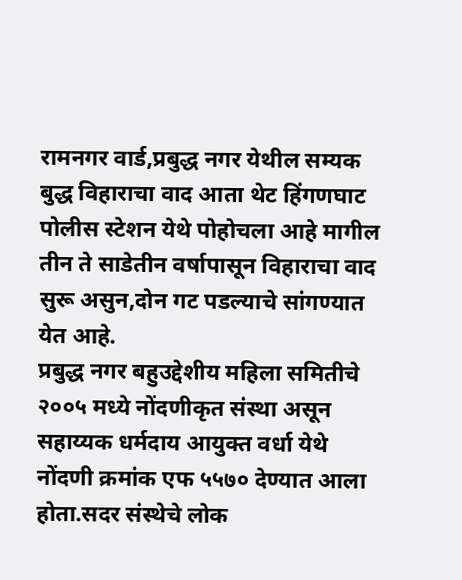रामनगर वार्ड,प्रबुद्ध नगर येथील सम्यक बुद्ध विहाराचा वाद आता थेट हिंगणघाट पोलीस स्टेशन येथे पोहोचला आहे मागील तीन ते साडेतीन वर्षापासून विहाराचा वाद सुरू असुन,दोन गट पडल्याचे सांगण्यात येत आहे.
प्रबुद्ध नगर बहुउद्देशीय महिला समितीचे २००५ मध्ये नोंदणीकृत संस्था असून सहाय्यक धर्मदाय आयुक्त वर्धा येथे नोंदणी क्रमांक एफ ५५७० देण्यात आला होता.सदर संस्थेचे लोक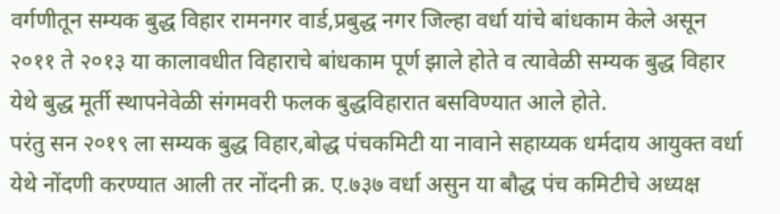वर्गणीतून सम्यक बुद्ध विहार रामनगर वार्ड,प्रबुद्ध नगर जिल्हा वर्धा यांचे बांधकाम केले असून २०११ ते २०१३ या कालावधीत विहाराचे बांधकाम पूर्ण झाले होते व त्यावेळी सम्यक बुद्ध विहार येथे बुद्ध मूर्ती स्थापनेवेळी संगमवरी फलक बुद्धविहारात बसविण्यात आले होते.
परंतु सन २०१९ ला सम्यक बुद्ध विहार,बोद्ध पंचकमिटी या नावाने सहाय्यक धर्मदाय आयुक्त वर्धा येथे नोंदणी करण्यात आली तर नोंदनी क्र. ए.७३७ वर्धा असुन या बौद्ध पंच कमिटीचे अध्यक्ष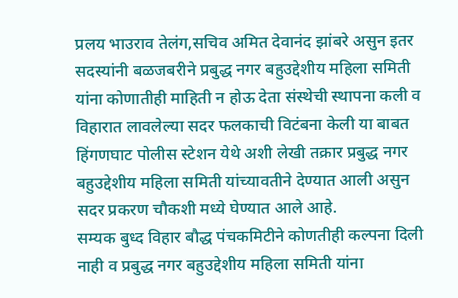प्रलय भाउराव तेलंग,सचिव अमित देवानंद झांबरे असुन इतर सदस्यांनी बळजबरीने प्रबुद्ध नगर बहुउद्देशीय महिला समिती यांना कोणातीही माहिती न होऊ देता संस्थेची स्थापना कली व विहारात लावलेल्या सदर फलकाची विटंबना केली या बाबत हिंगणघाट पोलीस स्टेशन येथे अशी लेखी तक्रार प्रबुद्ध नगर बहुउद्देशीय महिला समिती यांच्यावतीने देण्यात आली असुन सदर प्रकरण चौकशी मध्ये घेण्यात आले आहे.
सम्यक बुध्द विहार बौद्ध पंचकमिटीने कोणतीही कल्पना दिली नाही व प्रबुद्ध नगर बहुउद्देशीय महिला समिती यांना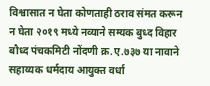विश्वासात न घेता कोणताही ठराव संमत करून न घेता २०१९ मध्ये नव्याने सम्यक बुध्द विहार बौध्द पंचकमिटी नोंदणी क्र.ए.७३७ या नावाने सहाय्यक धर्मदाय आयुक्त वर्धा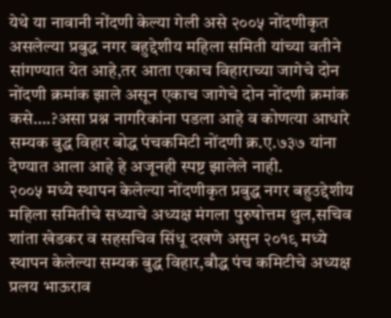येथे या नावानी नोंदणी केल्या गेली असे २००५ नोंदणीकृत असलेल्या प्रबुद्ध नगर बहुद्देशीय महिला समिती यांच्या वतीने सांगण्यात येत आहे,तर आता एकाच विहाराच्या जागेचे दोन नोंदणी क्रमांक झाले असून एकाच जागेचे दोन नोंदणी क्रमांक कसे….?असा प्रश्न नागरिकांना पडला आहे व कोणत्या आधारे सम्यक बुद्ध विहार बोद्ध पंचकमिटी नोंदणी क्र.ए.७३७ यांना देण्यात आला आहे हे अजूनही स्पष्ट झालेले नाही.
२००५ मध्ये स्थापन केलेल्या नोंदणीकृत प्रबुद्ध नगर बहुउद्देशीय महिला समितीचे सध्याचे अध्यक्ष मंगला पुरुषोत्तम थुल,सचिव शांता खेडकर व सहसचिव सिंधू दखणे असुन २०१९ मध्ये स्थापन केलेल्या सम्यक बुद्ध विहार,बौद्ध पंच कमिटीचे अध्यक्ष प्रलय भाऊराव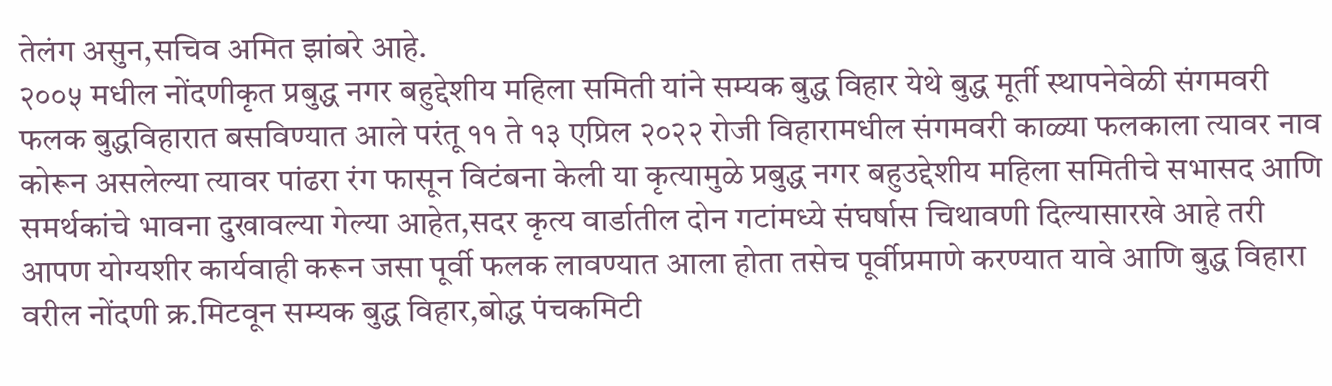तेलंग असुन,सचिव अमित झांबरे आहे.
२००५ मधील नोंदणीकृत प्रबुद्ध नगर बहुद्देशीय महिला समिती यांने सम्यक बुद्ध विहार येथे बुद्ध मूर्ती स्थापनेवेळी संगमवरी फलक बुद्धविहारात बसविण्यात आले परंतू ११ ते १३ एप्रिल २०२२ रोजी विहारामधील संगमवरी काळ्या फलकाला त्यावर नाव कोरून असलेल्या त्यावर पांढरा रंग फासून विटंबना केली या कृत्यामुळे प्रबुद्ध नगर बहुउद्देशीय महिला समितीचे सभासद आणि समर्थकांचे भावना दुखावल्या गेल्या आहेत,सदर कृत्य वार्डातील दोन गटांमध्ये संघर्षास चिथावणी दिल्यासारखे आहे तरी आपण योग्यशीर कार्यवाही करून जसा पूर्वी फलक लावण्यात आला होता तसेच पूर्वीप्रमाणे करण्यात यावे आणि बुद्ध विहारा वरील नोंदणी क्र.मिटवून सम्यक बुद्ध विहार,बोद्ध पंचकमिटी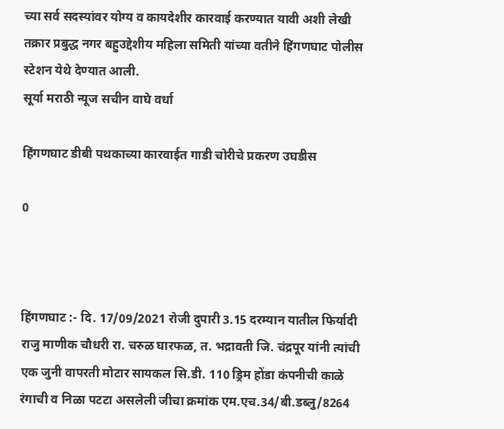च्या सर्व सदस्यांवर योग्य व कायदेशीर कारवाई करण्यात यावी अशी लेखी तक्रार प्रबुद्ध नगर बहुउद्देशीय महिला समिती यांच्या वतीने हिंगणघाट पोलीस स्टेशन येथे देण्यात आली.
सूर्या मराठी न्यूज सचीन वाघे वर्धा

हिंगणघाट डीबी पथकाच्या कारवाईत गाडी चोरीचे प्रकरण उघडीस

0



हिंगणघाट :- दि. 17/09/2021 रोजी दुपारी 3.15 दरम्यान यातील फिर्यादी राजु माणीक चौधरी रा. चरुळ घारफळ, त. भद्रावती जि. चंद्रपूर यांनी त्यांची एक जुनी वापरती मोटार सायकल सि.डी. 110 ड्रिम होंडा कंपनीची काळे रंगाची व निळा पटटा असलेली जीचा क्रमांक एम.एच.34/बी.डब्लु/8264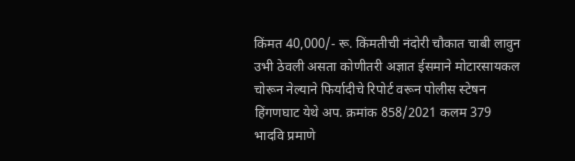किंमत 40,000/- रू. किंमतीची नंदोरी चौकात चाबी लावुन उभी ठेवली असता कोणीतरी अज्ञात ईसमाने मोटारसायकल चोरून नेल्याने फिर्यादीचे रिपोर्ट वरून पोलीस स्टेषन हिंगणघाट येथे अप. क्रमांक 858/2021 कलम 379 भादवि प्रमाणे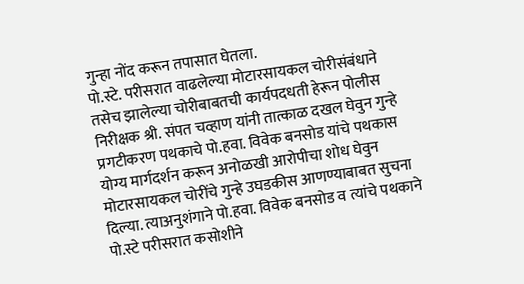गुन्हा नोंद करून तपासात घेतला.
पो.स्टे. परीसरात वाढलेल्या मोटारसायकल चोरीसंबंधाने तसेच झालेल्या चोरीबाबतची कार्यपदधती हेरून पोलीस निरीक्षक श्री. संपत चव्हाण यांनी तात्काळ दखल घेवुन गुन्हे प्रगटीकरण पथकाचे पो.हवा. विवेक बनसोड यांचे पथकास योग्य मार्गदर्शन करून अनोळखी आरोपीचा शोध घेवुन मोटारसायकल चोरींचे गुन्हे उघडकीस आणण्याबाबत सुचना दिल्या. त्याअनुशंगाने पो.हवा. विवेक बनसोड व त्यांचे पथकाने पो.स्टे परीसरात कसोशीने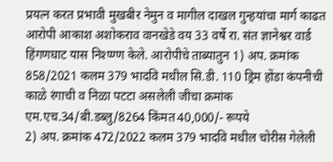प्रयत्न करत प्रभावी मुखबीर नेमुन व मागील दाखल गुन्हयांचा मार्ग काढत आरोपी आकाश अशोकराव वानखेडे वय 33 वर्षे रा. संत ज्ञानेश्वर वार्ड हिंगणघाट यास निश्प्ण्ण केले. आरोपीचे ताब्यातुन 1) अप. क्रमांक 858/2021 कलम 379 भादवि मधील सि.डी. 110 ड्रिम होंडा कंपनीची काळे रंगाची व निळा पटटा असलेली जीचा क्रमांक एम.एच.34/बी.डब्लु/8264 किंमत 40,000/- रूपये
2) अप. क्रमांक 472/2022 कलम 379 भादवि मधील चोरीस गेलेली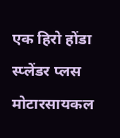एक हिरो होंडा स्प्लेंडर प्लस मोटारसायकल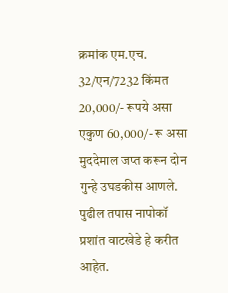क्रमांक एम.एच. 32/एन/7232 किंमत 20,000/- रूपये असा एकुण 60,000/- रू असा मुददेमाल जप्त करून दोन गुन्हे उघडकीस आणले. पुढील तपास नापोकॉ प्रशांत वाटखेडे हे करीत आहेत.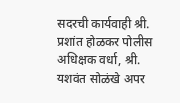सदरची कार्यवाही श्री. प्रशांत होळकर पोलीस अधिक्षक वर्धा, श्री. यशवंत सोळंखे अपर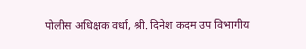पोलीस अधिक्षक वर्धा, श्री. दिनेश कदम उप विभागीय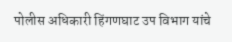पोलीस अधिकारी हिंगणघाट उप विभाग यांचे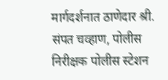मार्गदर्शनात ठाणेदार श्री. संपत चव्हाण, पोलीस निरीक्षक पोलीस स्टेशन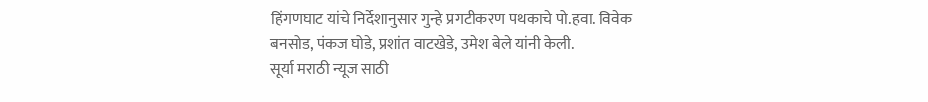हिंगणघाट यांचे निर्देशानुसार गुन्हे प्रगटीकरण पथकाचे पो.हवा. विवेक बनसोड, पंकज घोडे, प्रशांत वाटखेडे, उमेश बेले यांनी केली.
सूर्या मराठी न्यूज साठी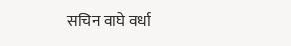सचिन वाघे वर्धा